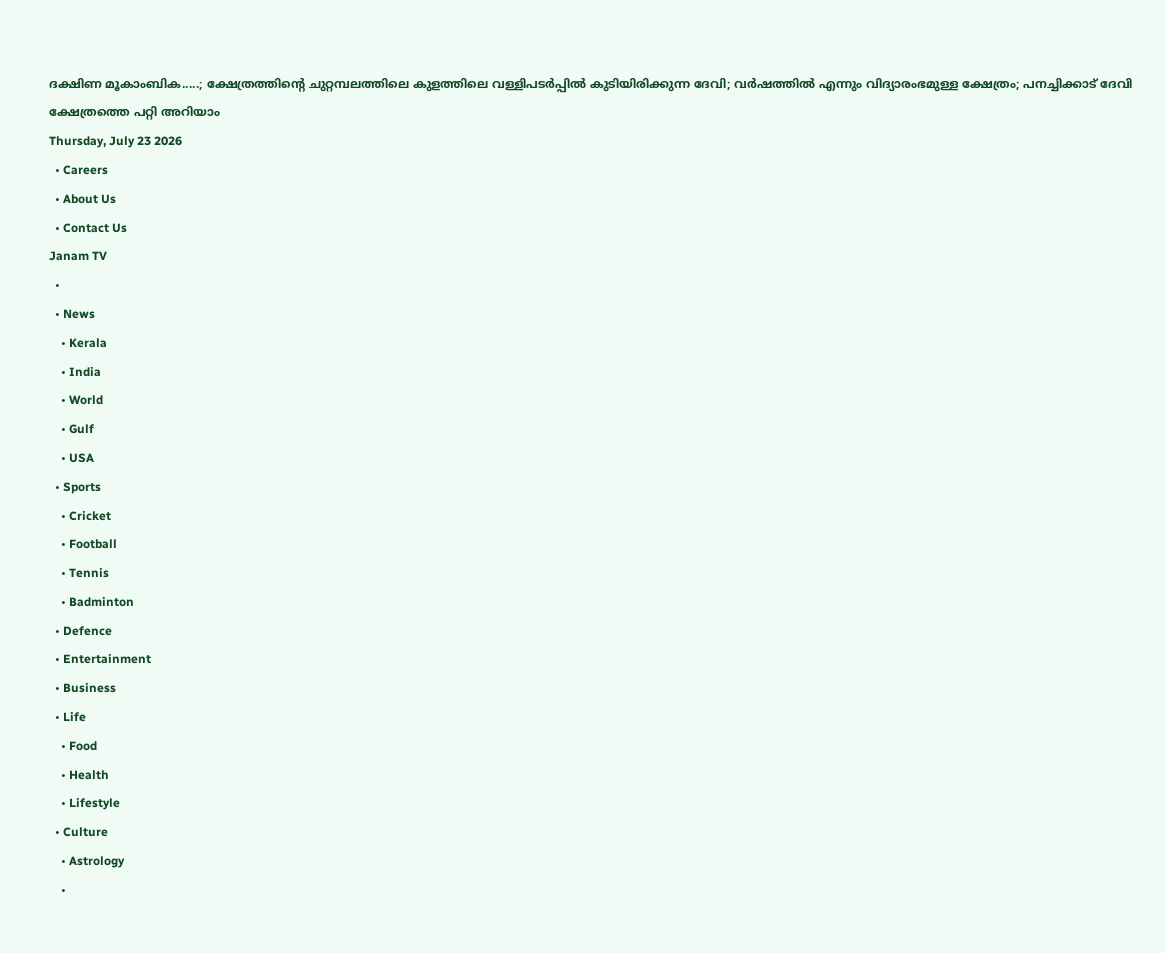ദക്ഷിണ മൂകാംബിക.....; ക്ഷേത്രത്തിന്റെ ചുറ്റമ്പലത്തിലെ കുളത്തിലെ വള്ളിപടർപ്പിൽ കുടിയിരിക്കുന്ന ദേവി; വർഷത്തിൽ എന്നും വിദ്യാരംഭമുള്ള ക്ഷേത്രം; പനച്ചിക്കാട് ദേവി ക്ഷേത്രത്തെ പറ്റി അറിയാം
Thursday, July 23 2026
  • Careers
  • About Us
  • Contact Us
Janam TV
  •
  • News
    • Kerala
    • India
    • World
    • Gulf
    • USA
  • Sports
    • Cricket
    • Football
    • Tennis
    • Badminton
  • Defence
  • Entertainment
  • Business
  • Life
    • Food
    • Health
    • Lifestyle
  • Culture
    • Astrology
    •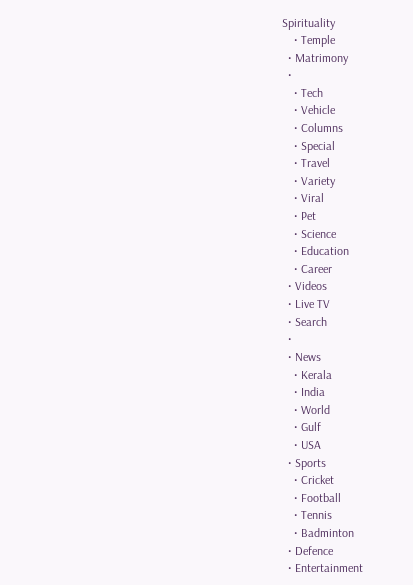Spirituality
    • Temple
  • Matrimony
  •
    • Tech
    • Vehicle
    • Columns
    • Special
    • Travel
    • Variety
    • Viral
    • Pet
    • Science
    • Education
    • Career
  • Videos
  • Live TV
  • Search
  •
  • News
    • Kerala
    • India
    • World
    • Gulf
    • USA
  • Sports
    • Cricket
    • Football
    • Tennis
    • Badminton
  • Defence
  • Entertainment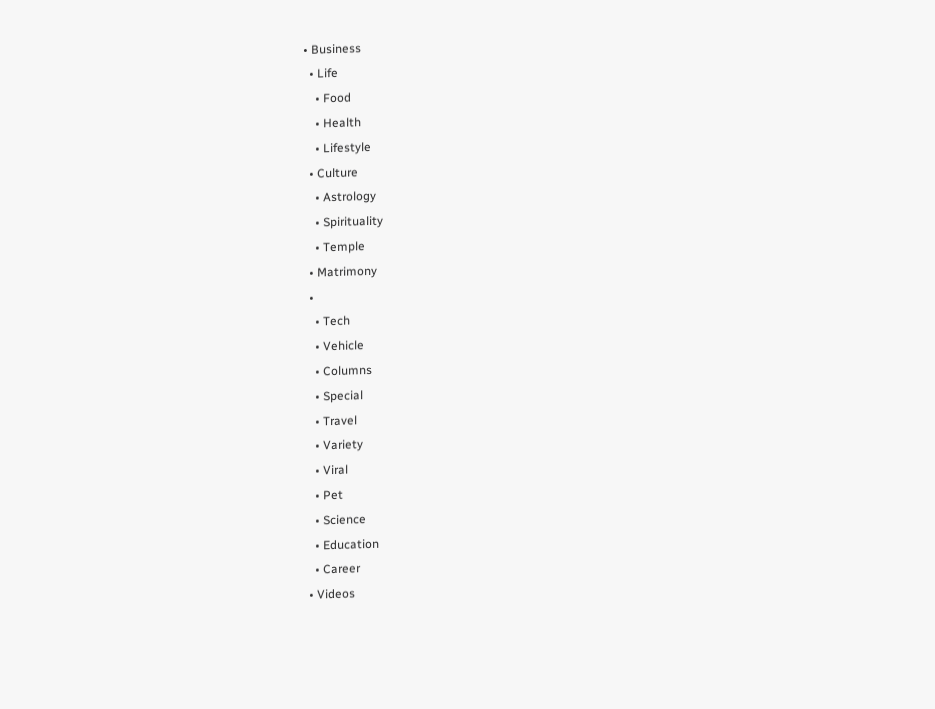• Business
  • Life
    • Food
    • Health
    • Lifestyle
  • Culture
    • Astrology
    • Spirituality
    • Temple
  • Matrimony
  •
    • Tech
    • Vehicle
    • Columns
    • Special
    • Travel
    • Variety
    • Viral
    • Pet
    • Science
    • Education
    • Career
  • Videos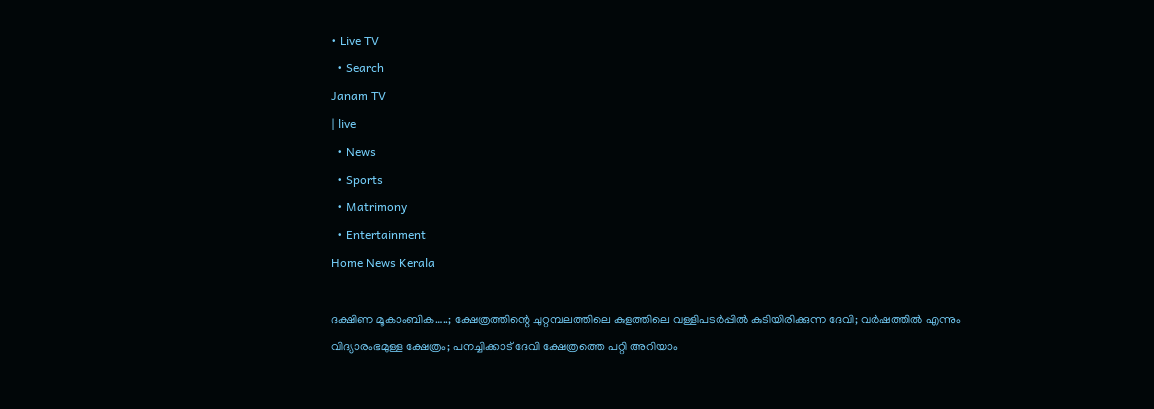• Live TV
  • Search
Janam TV
| live
  • News
  • Sports
  • Matrimony
  • Entertainment
Home News Kerala

ദക്ഷിണ മൂകാംബിക…..; ക്ഷേത്രത്തിന്റെ ചുറ്റമ്പലത്തിലെ കുളത്തിലെ വള്ളിപടർപ്പിൽ കുടിയിരിക്കുന്ന ദേവി; വർഷത്തിൽ എന്നും വിദ്യാരംഭമുള്ള ക്ഷേത്രം; പനച്ചിക്കാട് ദേവി ക്ഷേത്രത്തെ പറ്റി അറിയാം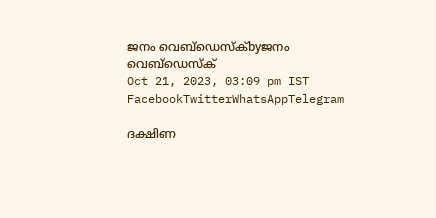ജനം വെബ്‌ഡെസ്ക്byജനം വെബ്‌ഡെസ്ക്
Oct 21, 2023, 03:09 pm IST
FacebookTwitterWhatsAppTelegram

ദക്ഷിണ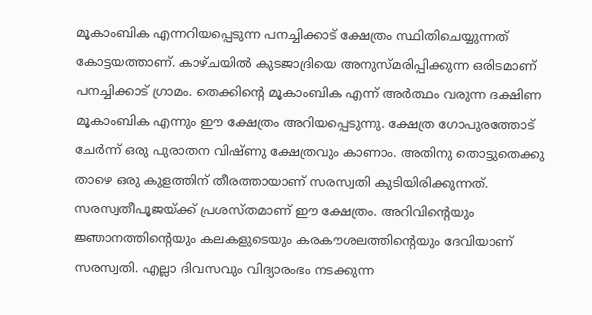മൂകാംബിക എന്നറിയപ്പെടുന്ന പനച്ചിക്കാട് ക്ഷേത്രം സ്ഥിതിചെയ്യുന്നത് കോട്ടയത്താണ്. കാഴ്ചയിൽ കുടജാദ്രിയെ അനുസ്മരിപ്പിക്കുന്ന ഒരിടമാണ് പനച്ചിക്കാട് ഗ്രാമം. തെക്കിന്റെ മൂകാംബിക എന്ന് അർത്ഥം വരുന്ന ദക്ഷിണ മൂകാംബിക എന്നും ഈ ക്ഷേത്രം അറിയപ്പെടുന്നു. ക്ഷേത്ര ഗോപുരത്തോട് ചേർന്ന് ഒരു പുരാതന വിഷ്ണു ക്ഷേത്രവും കാണാം. അതിനു തൊട്ടുതെക്കു താഴെ ഒരു കുളത്തിന് തീരത്തായാണ് സരസ്വതി കുടിയിരിക്കുന്നത്. സരസ്വതീപൂജയ്‌ക്ക് പ്രശസ്തമാണ് ഈ ക്ഷേത്രം. അറിവിന്റെയും ജ്ഞാനത്തിന്റെയും കലകളുടെയും കരകൗശലത്തിന്റെയും ദേവിയാണ് സരസ്വതി. എല്ലാ ദിവസവും വിദ്യാരംഭം നടക്കുന്ന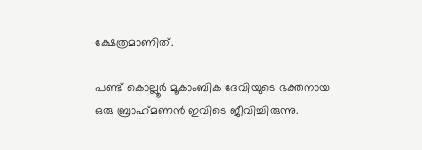ക്ഷേത്രമാണിത്.

പണ്ട് കൊല്ലൂർ മൂകാംബിക ദേവിയുടെ ഭക്തനായ ഒരു ബ്രാഹ്‌മണൻ ഇവിടെ ജീവിച്ചിരുന്നു.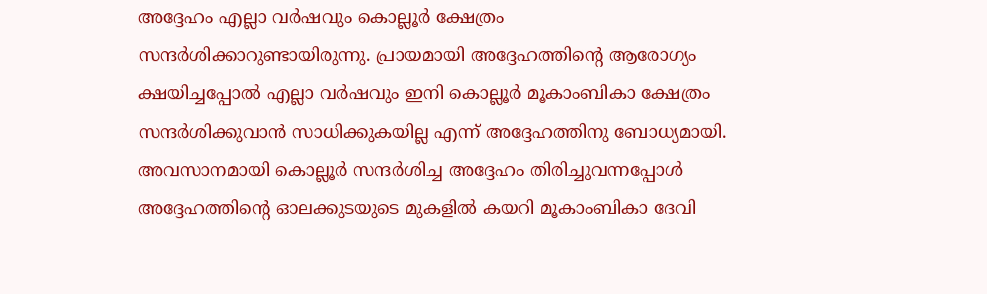അദ്ദേഹം എല്ലാ വർഷവും കൊല്ലൂർ ക്ഷേത്രം സന്ദർശിക്കാറുണ്ടായിരുന്നു. പ്രായമായി അദ്ദേഹത്തിന്റെ ആരോഗ്യം ക്ഷയിച്ചപ്പോൽ എല്ലാ വർഷവും ഇനി കൊല്ലൂർ മൂകാംബികാ ക്ഷേത്രം സന്ദർശിക്കുവാൻ സാധിക്കുകയില്ല എന്ന് അദ്ദേഹത്തിനു ബോധ്യമായി. അവസാനമായി കൊല്ലൂർ സന്ദർശിച്ച അദ്ദേഹം തിരിച്ചുവന്നപ്പോൾ അദ്ദേഹത്തിന്റെ ഓലക്കുടയുടെ മുകളിൽ കയറി മൂകാംബികാ ദേവി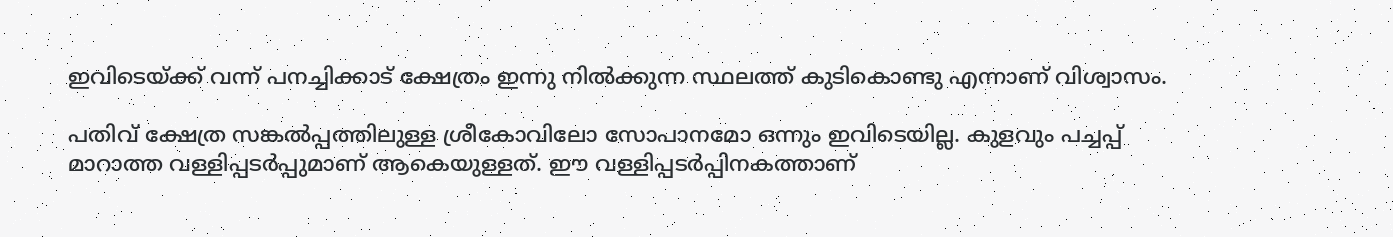ഇവിടെയ്‌ക്ക് വന്ന് പനച്ചിക്കാട് ക്ഷേത്രം ഇന്നു നിൽക്കുന്ന സ്ഥലത്ത് കുടികൊണ്ടു എന്നാണ് വിശ്വാസം.

പതിവ് ക്ഷേത്ര സങ്കൽപ്പത്തിലുള്ള ശ്രീകോവിലോ സോപാനമോ ഒന്നും ഇവിടെയില്ല. കുളവും പച്ചപ്പ് മാറാത്ത വള്ളിപ്പടർപ്പുമാണ് ആകെയുള്ളത്. ഈ വള്ളിപ്പടർപ്പിനകത്താണ്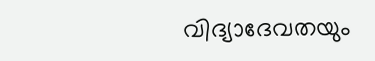വിദ്യാദേവതയും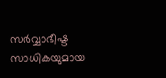സർവ്വാഭീഷ്ട സാധികയുമായ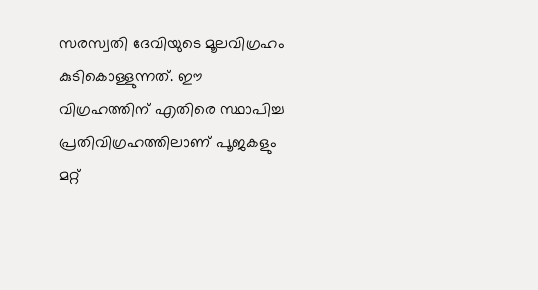സരസ്വതി ദേവിയുടെ മൂലവിഗ്രഹം കുടികൊള്ളുന്നത്. ഈ വിഗ്രഹത്തിന് എതിരെ സ്ഥാപിച്ച പ്രതിവിഗ്രഹത്തിലാണ് പൂജകളും മറ്റ്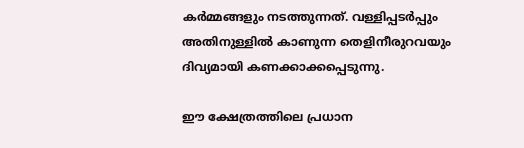കർമ്മങ്ങളും നടത്തുന്നത്. വള്ളിപ്പടർപ്പും അതിനുള്ളിൽ കാണുന്ന തെളിനീരുറവയും ദിവ്യമായി കണക്കാക്കപ്പെടുന്നു.

ഈ ക്ഷേത്രത്തിലെ പ്രധാന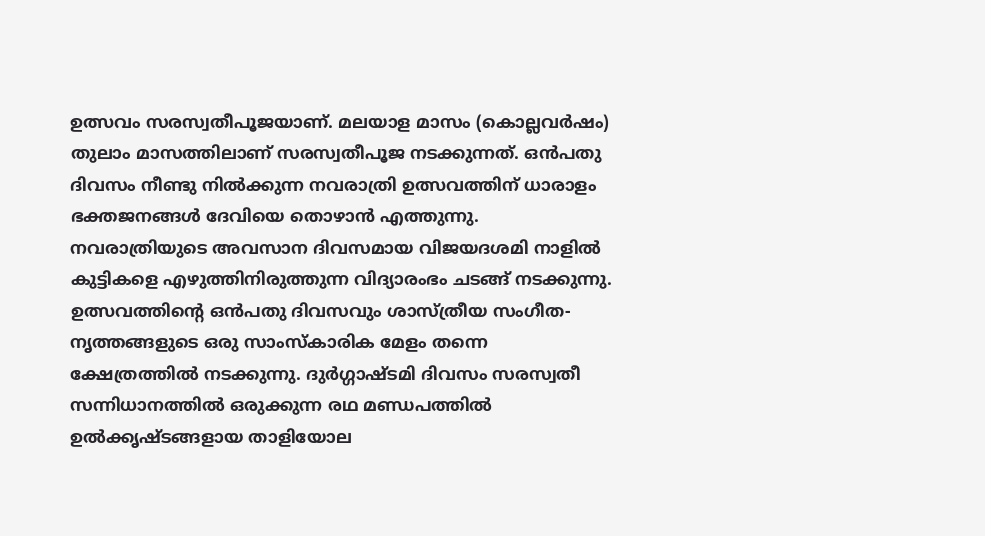ഉത്സവം സരസ്വതീപൂജയാണ്. മലയാള മാസം (കൊല്ലവർഷം) തുലാം മാസത്തിലാണ് സരസ്വതീപൂജ നടക്കുന്നത്. ഒൻപതു ദിവസം നീണ്ടു നിൽക്കുന്ന നവരാത്രി ഉത്സവത്തിന് ധാരാളം ഭക്തജനങ്ങൾ ദേവിയെ തൊഴാൻ എത്തുന്നു. നവരാത്രിയുടെ അവസാന ദിവസമായ വിജയദശമി നാളിൽ കുട്ടികളെ എഴുത്തിനിരുത്തുന്ന വിദ്യാരംഭം ചടങ്ങ് നടക്കുന്നു. ഉത്സവത്തിന്റെ ഒൻപതു ദിവസവും ശാസ്ത്രീയ സംഗീത-നൃത്തങ്ങളുടെ ഒരു സാംസ്‌കാരിക മേളം തന്നെ ക്ഷേത്രത്തിൽ നടക്കുന്നു. ദുർഗ്ഗാഷ്ടമി ദിവസം സരസ്വതീ സന്നിധാനത്തിൽ ഒരുക്കുന്ന രഥ മണ്ഡപത്തിൽ ഉൽക്കൃഷ്ടങ്ങളായ താളിയോല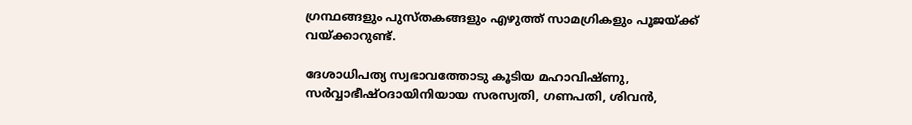ഗ്രന്ഥങ്ങളും പുസ്തകങ്ങളും എഴുത്ത് സാമഗ്രികളും പൂജയ്‌ക്ക് വയ്‌ക്കാറുണ്ട്.

ദേശാധിപത്യ സ്വഭാവത്തോടു കൂടിയ മഹാവിഷ്ണു, സർവ്വാഭീഷ്ഠദായിനിയായ സരസ്വതി, ഗണപതി, ശിവൻ,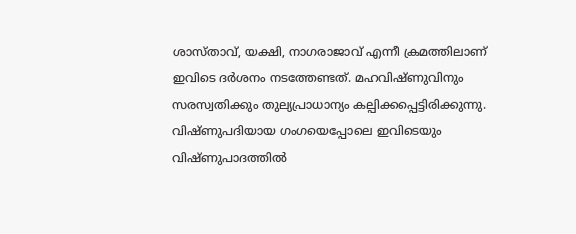ശാസ്താവ്, യക്ഷി, നാഗരാജാവ് എന്നീ ക്രമത്തിലാണ് ഇവിടെ ദർശനം നടത്തേണ്ടത്. മഹവിഷ്ണുവിനും സരസ്വതിക്കും തുല്യപ്രാധാന്യം കല്പിക്കപ്പെട്ടിരിക്കുന്നു. വിഷ്ണുപദിയായ ഗംഗയെപ്പോലെ ഇവിടെയും വിഷ്ണുപാദത്തിൽ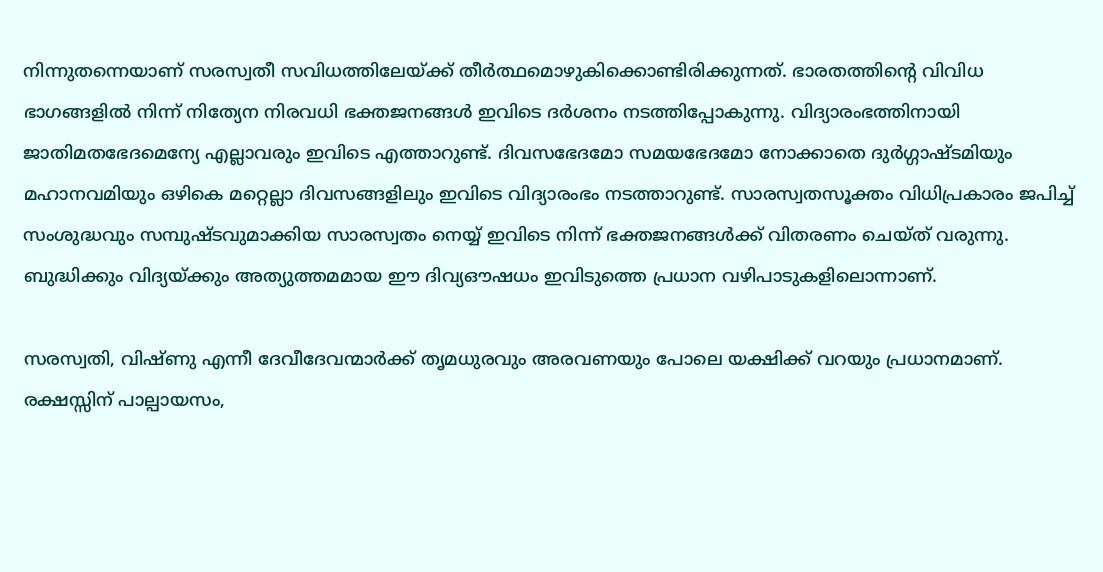നിന്നുതന്നെയാണ് സരസ്വതീ സവിധത്തിലേയ്‌ക്ക് തീർത്ഥമൊഴുകിക്കൊണ്ടിരിക്കുന്നത്. ഭാരതത്തിന്റെ വിവിധ ഭാഗങ്ങളിൽ നിന്ന് നിത്യേന നിരവധി ഭക്തജനങ്ങൾ ഇവിടെ ദർശനം നടത്തിപ്പോകുന്നു. വിദ്യാരംഭത്തിനായി ജാതിമതഭേദമെന്യേ എല്ലാവരും ഇവിടെ എത്താറുണ്ട്. ദിവസഭേദമോ സമയഭേദമോ നോക്കാതെ ദുർഗ്ഗാഷ്ടമിയും മഹാനവമിയും ഒഴികെ മറ്റെല്ലാ ദിവസങ്ങളിലും ഇവിടെ വിദ്യാരംഭം നടത്താറുണ്ട്. സാരസ്വതസൂക്തം വിധിപ്രകാരം ജപിച്ച് സംശുദ്ധവും സമ്പുഷ്ടവുമാക്കിയ സാരസ്വതം നെയ്യ് ഇവിടെ നിന്ന് ഭക്തജനങ്ങൾക്ക് വിതരണം ചെയ്ത് വരുന്നു. ബുദ്ധിക്കും വിദ്യയ്‌ക്കും അത്യുത്തമമായ ഈ ദിവ്യഔഷധം ഇവിടുത്തെ പ്രധാന വഴിപാടുകളിലൊന്നാണ്.

സരസ്വതി, വിഷ്ണു എന്നീ ദേവീദേവന്മാർക്ക് തൃമധുരവും അരവണയും പോലെ യക്ഷിക്ക് വറയും പ്രധാനമാണ്. രക്ഷസ്സിന് പാല്പായസം,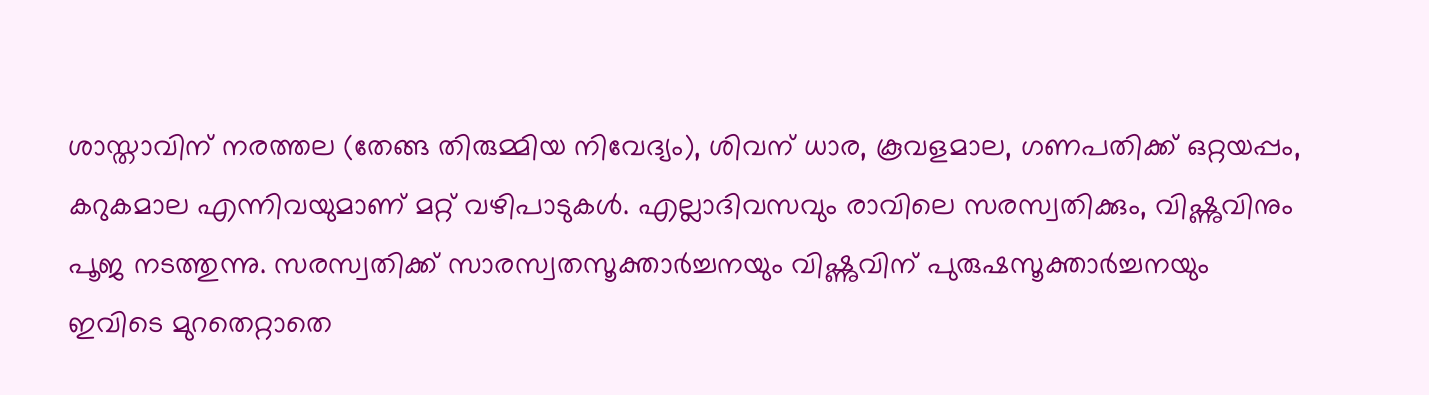ശാസ്താവിന് നരത്തല (തേങ്ങ തിരുമ്മിയ നിവേദ്യം), ശിവന് ധാര, കൂവളമാല, ഗണപതിക്ക് ഒറ്റയപ്പം, കറുകമാല എന്നിവയുമാണ് മറ്റ് വഴിപാടുകൾ. എല്ലാദിവസവും രാവിലെ സരസ്വതിക്കും, വിഷ്ണുവിനും പൂജ നടത്തുന്നു. സരസ്വതിക്ക് സാരസ്വതസൂക്താർച്ചനയും വിഷ്ണുവിന് പുരുഷസൂക്താർച്ചനയും ഇവിടെ മുറതെറ്റാതെ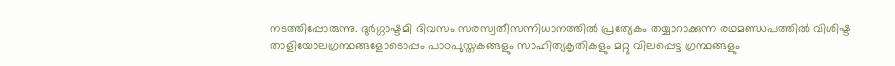നടത്തിപ്പോരുന്നു. ദുർഗ്ഗാഷ്ടമി ദിവസം സരസ്വതീസന്നിധാനത്തിൽ പ്രത്യേകം തയ്യാറാക്കുന്ന രഥമണ്ഡപത്തിൽ വിശിഷ്ട താളിയോലഗ്രന്ഥങ്ങളോടൊപ്പം പാഠപുസ്തകങ്ങളും സാഹിത്യകൃതികളും മറ്റു വിലപ്പെട്ട ഗ്രന്ഥങ്ങളും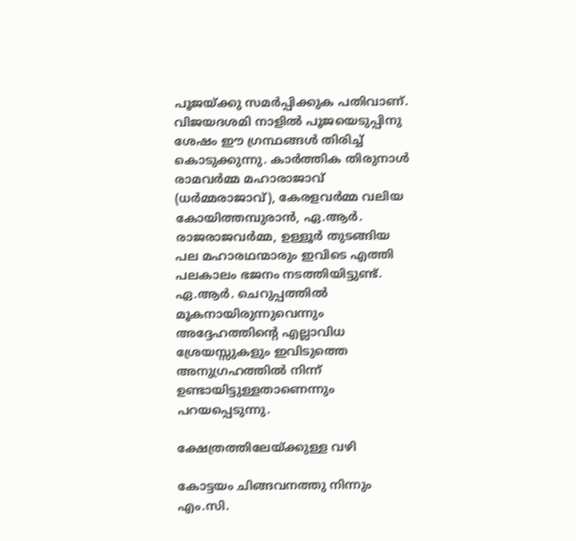പൂജയ്‌ക്കു സമർപ്പിക്കുക പതിവാണ്. വിജയദശമി നാളിൽ പൂജയെടുപ്പിനു ശേഷം ഈ ഗ്രന്ഥങ്ങൾ തിരിച്ച് കൊടുക്കുന്നു. കാർത്തിക തിരുനാൾ രാമവർമ്മ മഹാരാജാവ് (ധർമ്മരാജാവ്), കേരളവർമ്മ വലിയ കോയിത്തമ്പുരാൻ, ഏ.ആർ. രാജരാജവർമ്മ, ഉള്ളൂർ തുടങ്ങിയ പല മഹാരഥന്മാരും ഇവിടെ എത്തി പലകാലം ഭജനം നടത്തിയിട്ടുണ്ട്. ഏ.ആർ. ചെറുപ്പത്തിൽ മൂകനായിരുന്നുവെന്നും അദ്ദേഹത്തിന്റെ എല്ലാവിധ ശ്രേയസ്സുകളും ഇവിടുത്തെ അനുഗ്രഹത്തിൽ നിന്ന് ഉണ്ടായിട്ടുള്ളതാണെന്നും പറയപ്പെടുന്നു.

ക്ഷേത്രത്തിലേയ്‌ക്കുള്ള വഴി

കോട്ടയം ചിങ്ങവനത്തു നിന്നും എം.സി.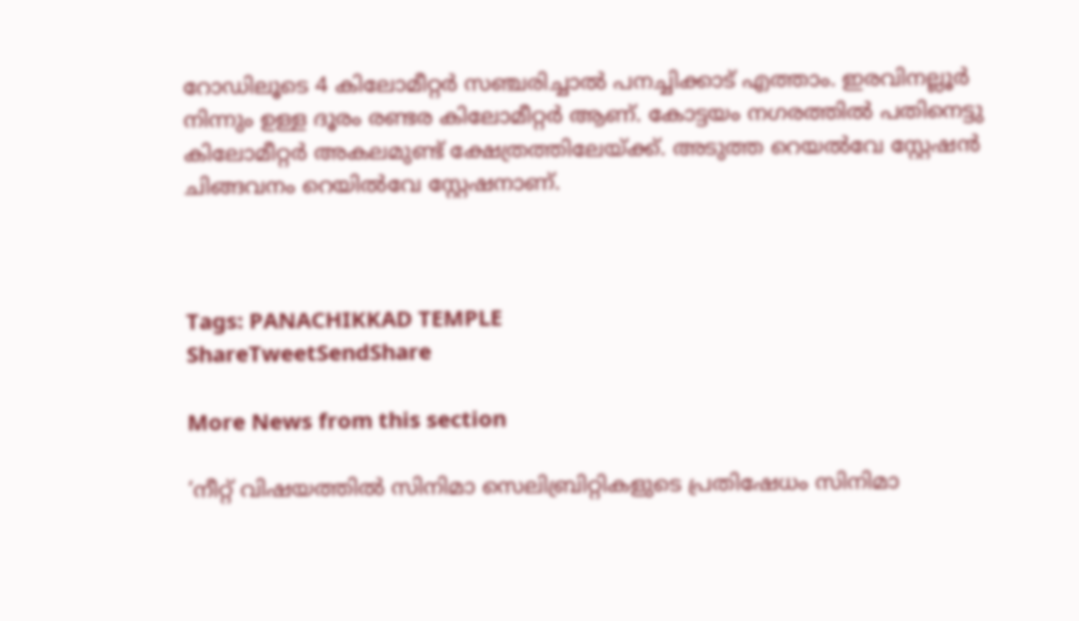റോഡിലൂടെ 4 കിലോമീറ്റർ സഞ്ചരിച്ചാൽ പനച്ചിക്കാട് എത്താം. ഇരവിനല്ലൂർ നിന്നും ഉള്ള ദൂരം രണ്ടര കിലോമീറ്റർ ആണ്. കോട്ടയം നഗരത്തിൽ പതിനെട്ടു കിലോമീറ്റർ അകലമുണ്ട് ക്ഷേത്രത്തിലേയ്‌ക്ക്. അടുത്ത റെയൽവേ സ്റ്റേഷൻ ചിങ്ങവനം റെയിൽവേ സ്റ്റേഷനാണ്.



Tags: PANACHIKKAD TEMPLE
ShareTweetSendShare

More News from this section

‘നീറ്റ് വിഷയത്തിൽ സിനിമാ സെലിബ്രിറ്റികളുടെ പ്രതിഷേധം സിനിമാ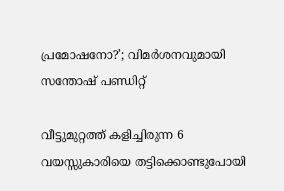പ്രമോഷനോ?’; വിമർശനവുമായി സന്തോഷ് പണ്ഡിറ്റ്

വീട്ടുമുറ്റത്ത് കളിച്ചിരുന്ന 6 വയസ്സുകാരിയെ തട്ടിക്കൊണ്ടുപോയി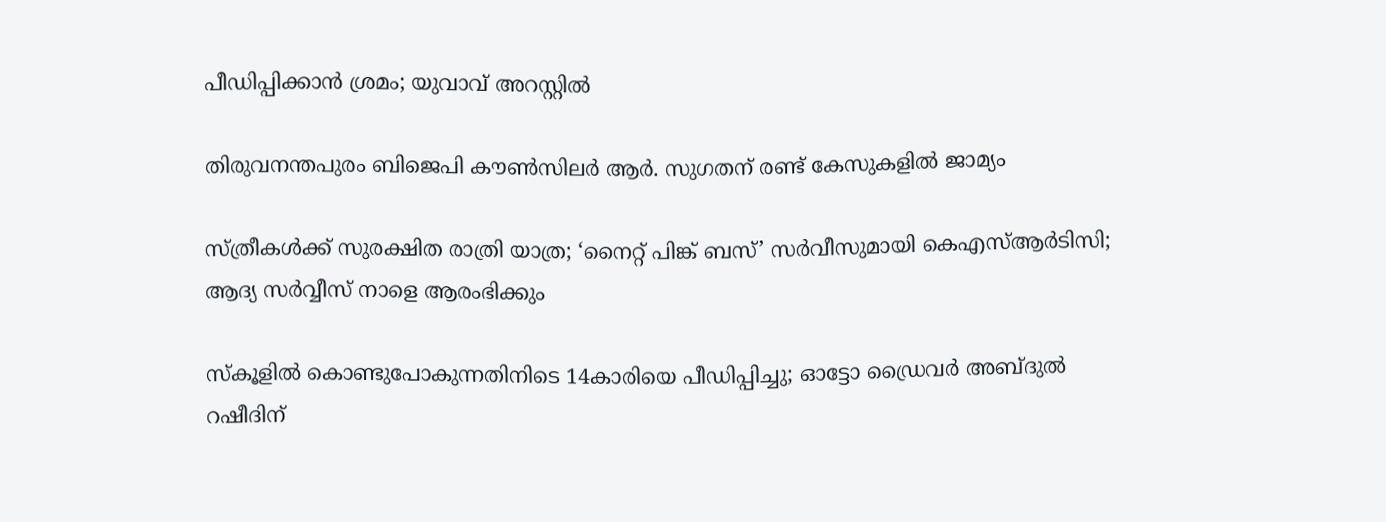പീഡിപ്പിക്കാൻ ശ്രമം; യുവാവ് അറസ്റ്റിൽ

തിരുവനന്തപുരം ബിജെപി കൗൺസിലർ ആർ. സുഗതന് രണ്ട് കേസുകളിൽ ജാമ്യം

സ്ത്രീകൾക്ക് സുരക്ഷിത രാത്രി യാത്ര; ‘നൈറ്റ് പിങ്ക് ബസ്’ സർവീസുമായി കെഎസ്ആർടിസി; ആദ്യ സർവ്വീസ് നാളെ ആരംഭിക്കും

സ്കൂളിൽ കൊണ്ടുപോകുന്നതിനിടെ 14കാരിയെ പീഡിപ്പിച്ചു; ഓട്ടോ ഡ്രൈവർ അബ്ദുൽ റഷീദിന്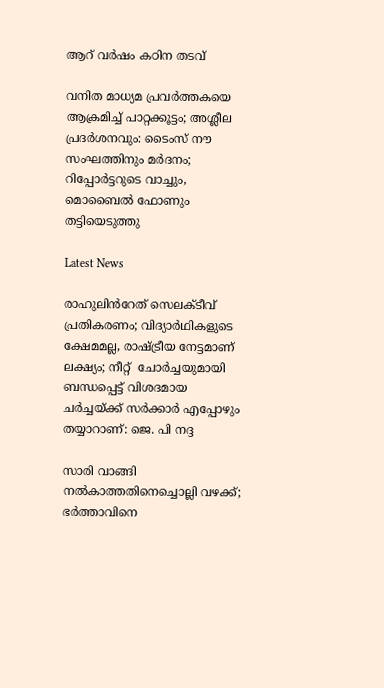ആറ് വർഷം കഠിന തടവ്

വനിത മാധ്യമ പ്രവർത്തകയെ ആക്രമിച്ച് പാറ്റക്കൂട്ടം; അശ്ലീല പ്രദർശനവും: ടൈംസ് നൗ സംഘത്തിനും മർദനം; റിപ്പോർട്ടറുടെ വാച്ചും, മൊബൈൽ ഫോണും തട്ടിയെടുത്തു

Latest News

രാഹുലിൻറേത് സെലക്ടീവ് പ്രതികരണം; വിദ്യാർഥികളുടെ ക്ഷേമമല്ല, രാഷ്‌ട്രീയ നേട്ടമാണ് ലക്ഷ്യം; നീറ്റ്  ചോർച്ചയുമായി ബന്ധപ്പെട്ട് വിശദമായ ചർച്ചയ്‌ക്ക് സർക്കാർ എപ്പോഴും തയ്യാറാണ്: ജെ. പി നദ്ദ

സാരി വാങ്ങി നൽകാത്തതിനെച്ചൊല്ലി വഴക്ക്; ഭർത്താവിനെ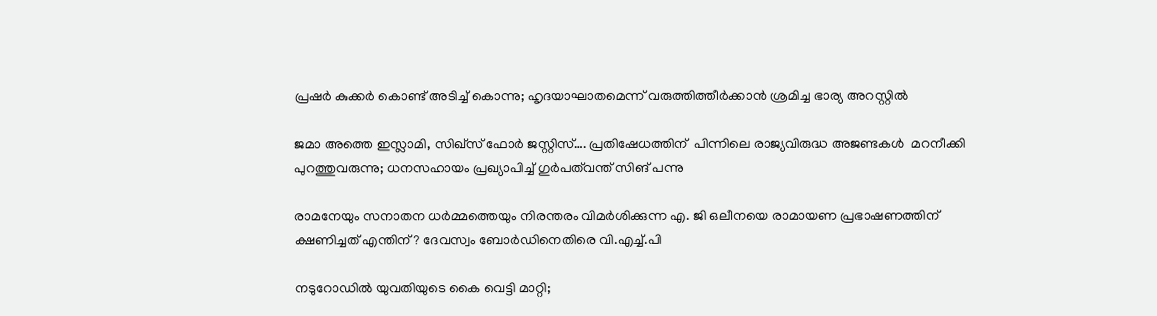പ്രഷർ കുക്കർ കൊണ്ട് അടിച്ച് കൊന്നു; ഹൃദയാഘാതമെന്ന് വരുത്തിത്തീർക്കാൻ ശ്രമിച്ച ഭാര്യ അറസ്റ്റിൽ

ജമാ അത്തെ ഇസ്ലാമി, സിഖ്സ് ഫോർ ജസ്റ്റിസ്…. പ്രതിഷേധത്തിന്  പിന്നിലെ രാജ്യവിരുദ്ധ അജണ്ടകൾ  മറനീക്കി പുറത്തുവരുന്നു; ധനസഹായം പ്രഖ്യാപിച്ച് ഗുർപത്‌വന്ത് സിങ് പന്നു

രാമനേയും സനാതന ധർമ്മത്തെയും നിരന്തരം വിമർശിക്കുന്ന എ. ജി ഒലീനയെ രാമായണ പ്രഭാഷണത്തിന് ക്ഷണിച്ചത് എന്തിന്? ദേവസ്വം ബോർഡിനെതിരെ വി.എച്ച്.പി

നടുറോഡിൽ യുവതിയുടെ കൈ വെട്ടി മാറ്റി;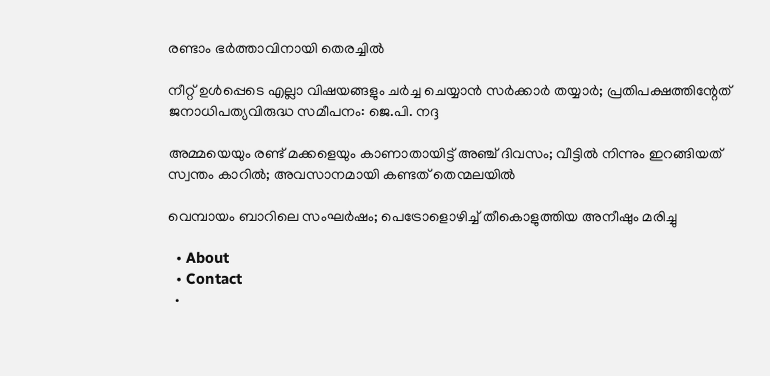രണ്ടാം ഭർത്താവിനായി തെരച്ചിൽ

നീറ്റ് ഉൾപ്പെടെ എല്ലാ വിഷയങ്ങളും ചർച്ച ചെയ്യാൻ സർക്കാർ തയ്യാർ; പ്രതിപക്ഷത്തിന്റേത് ജനാധിപത്യവിരുദ്ധ സമീപനം: ജെ.പി. നദ്ദ

അമ്മയെയും രണ്ട് മക്കളെയും കാണാതായിട്ട് അഞ്ച് ദിവസം; വീട്ടിൽ നിന്നും ഇറങ്ങിയത് സ്വന്തം കാറിൽ; അവസാനമായി കണ്ടത് തെന്മലയിൽ

വെമ്പായം ബാറിലെ സംഘർഷം; പെട്രോളൊഴിച്ച് തീകൊളുത്തിയ അനീഷും മരിച്ചു

  • About
  • Contact
  •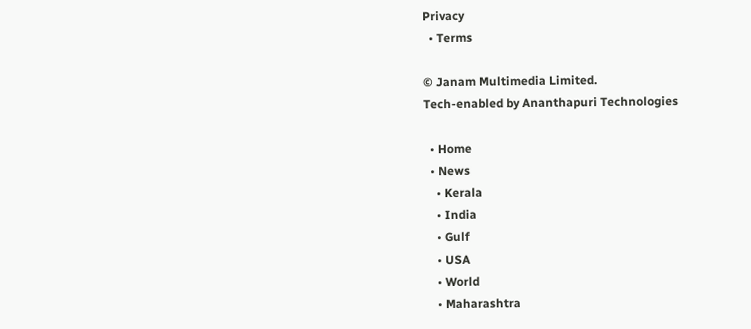Privacy
  • Terms

© Janam Multimedia Limited.
Tech-enabled by Ananthapuri Technologies

  • Home
  • News
    • Kerala
    • India
    • Gulf
    • USA
    • World
    • Maharashtra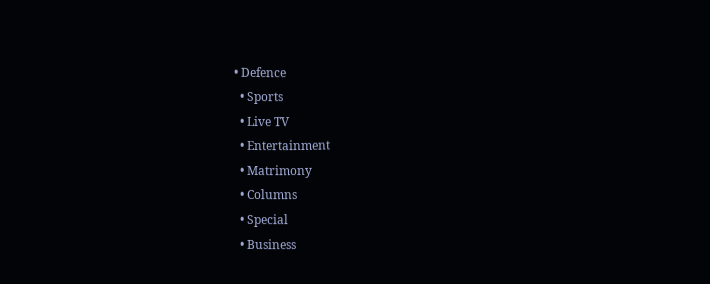• Defence
  • Sports
  • Live TV
  • Entertainment
  • Matrimony
  • Columns
  • Special
  • Business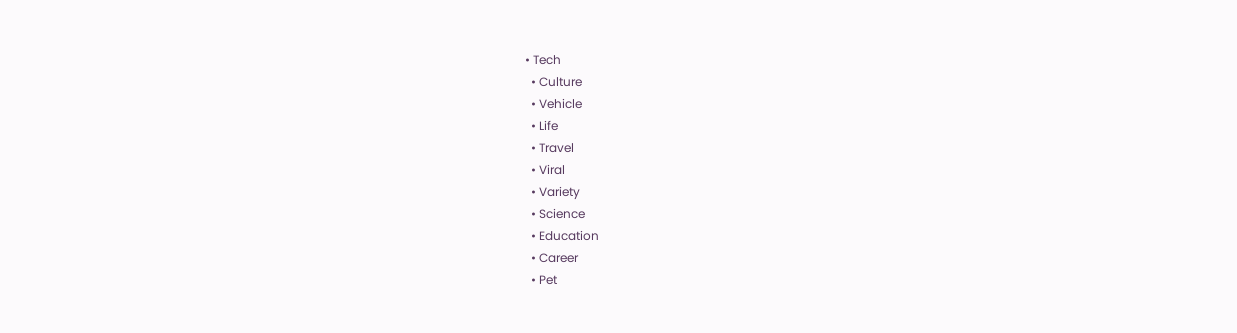• Tech
  • Culture
  • Vehicle
  • Life
  • Travel
  • Viral
  • Variety
  • Science
  • Education
  • Career
  • Pet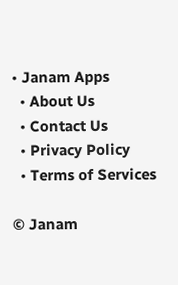• Janam Apps
  • About Us
  • Contact Us
  • Privacy Policy
  • Terms of Services

© Janam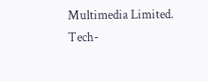Multimedia Limited.
Tech-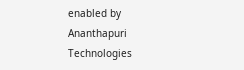enabled by Ananthapuri Technologies